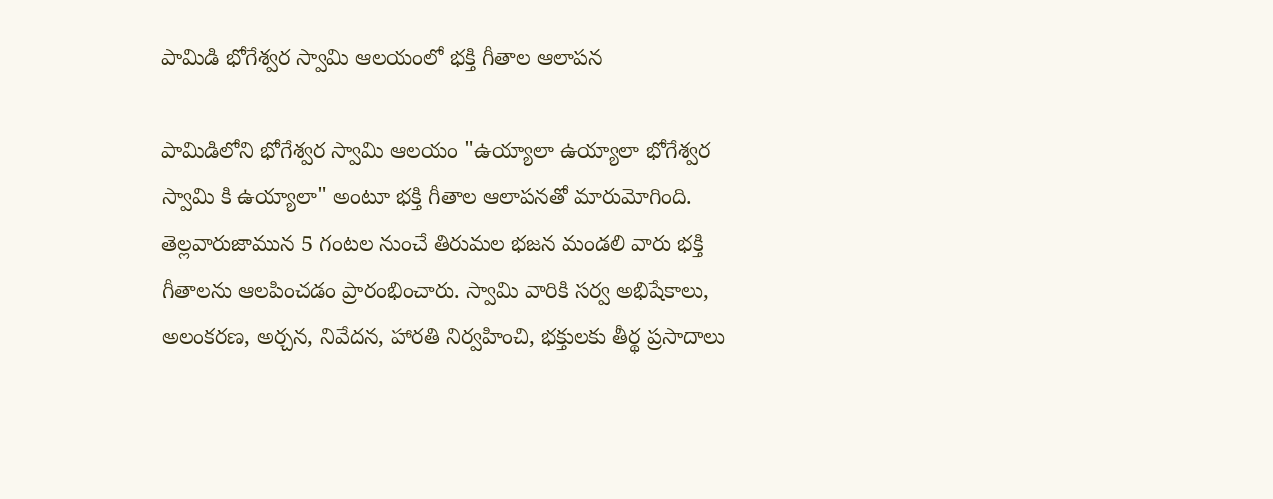పామిడి భోగేశ్వర స్వామి ఆలయంలో భక్తి గీతాల ఆలాపన

పామిడిలోని భోగేశ్వర స్వామి ఆలయం "ఉయ్యాలా ఉయ్యాలా భోగేశ్వర స్వామి కి ఉయ్యాలా" అంటూ భక్తి గీతాల ఆలాపనతో మారుమోగింది. తెల్లవారుజామున 5 గంటల నుంచే తిరుమల భజన మండలి వారు భక్తి గీతాలను ఆలపించడం ప్రారంభించారు. స్వామి వారికి సర్వ అభిషేకాలు, అలంకరణ, అర్చన, నివేదన, హారతి నిర్వహించి, భక్తులకు తీర్థ ప్రసాదాలు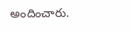అందించారు.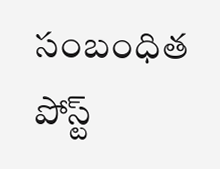సంబంధిత పోస్ట్